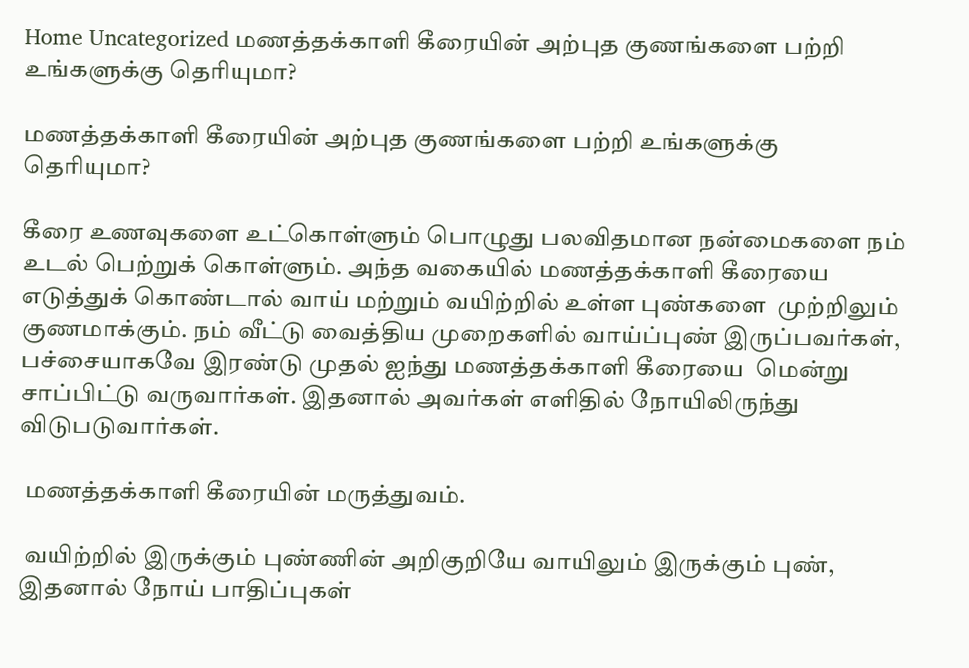Home Uncategorized மணத்தக்காளி கீரையின் அற்புத குணங்களை பற்றி உங்களுக்கு தெரியுமா?

மணத்தக்காளி கீரையின் அற்புத குணங்களை பற்றி உங்களுக்கு தெரியுமா?

கீரை உணவுகளை உட்கொள்ளும் பொழுது பலவிதமான நன்மைகளை நம் உடல் பெற்றுக் கொள்ளும். அந்த வகையில் மணத்தக்காளி கீரையை எடுத்துக் கொண்டால் வாய் மற்றும் வயிற்றில் உள்ள புண்களை  முற்றிலும் குணமாக்கும். நம் வீட்டு வைத்திய முறைகளில் வாய்ப்புண் இருப்பவர்கள்,  பச்சையாகவே இரண்டு முதல் ஐந்து மணத்தக்காளி கீரையை  மென்று சாப்பிட்டு வருவார்கள். இதனால் அவர்கள் எளிதில் நோயிலிருந்து விடுபடுவார்கள்.

 மணத்தக்காளி கீரையின் மருத்துவம்.

 வயிற்றில் இருக்கும் புண்ணின் அறிகுறியே வாயிலும் இருக்கும் புண், இதனால் நோய் பாதிப்புகள்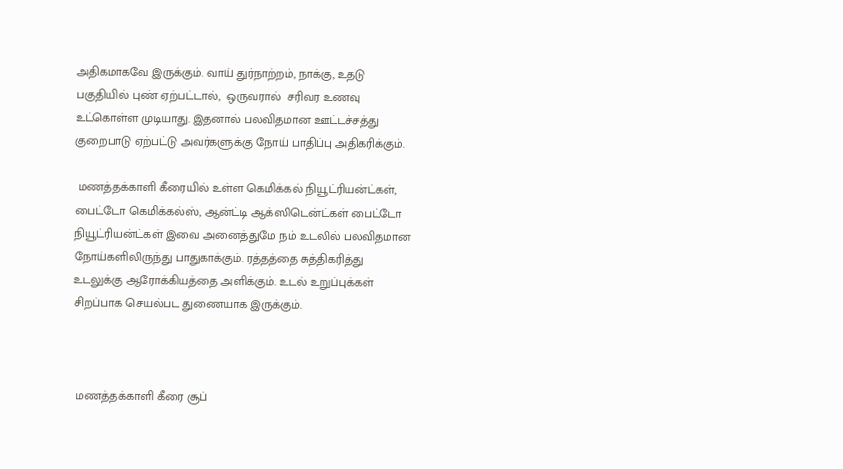அதிகமாகவே இருக்கும். வாய் துர்நாற்றம், நாக்கு, உதடு பகுதியில் புண் ஏற்பட்டால்,  ஒருவரால்  சரிவர உணவு உட்கொள்ள முடியாது. இதனால் பலவிதமான ஊட்டச்சத்து குறைபாடு ஏற்பட்டு அவர்களுக்கு நோய் பாதிப்பு அதிகரிக்கும்.

 மணத்தக்காளி கீரையில் உள்ள கெமிக்கல் நியூட்ரியன்ட்கள், பைட்டோ கெமிக்கல்ஸ், ஆன்ட்டி ஆக்ஸிடென்ட்கள் பைட்டோ நியூட்ரியன்ட்கள் இவை அனைத்துமே நம் உடலில் பலவிதமான நோய்களிலிருந்து பாதுகாக்கும். ரத்தத்தை சுத்திகரித்து உடலுக்கு ஆரோக்கியத்தை அளிக்கும். உடல் உறுப்புக்கள் சிறப்பாக செயல்பட துணையாக இருக்கும்.



 மணத்தக்காளி கீரை சூப்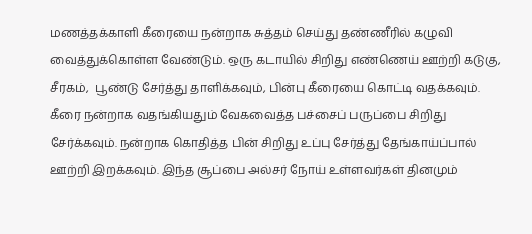மணத்தக்காளி கீரையை நன்றாக சுத்தம் செய்து தண்ணீரில் கழுவி வைத்துக்கொள்ள வேண்டும். ஒரு கடாயில் சிறிது எண்ணெய் ஊற்றி கடுகு, சீரகம்,  பூண்டு சேர்த்து தாளிக்கவும், பின்பு கீரையை கொட்டி வதக்கவும். கீரை நன்றாக வதங்கியதும் வேகவைத்த பச்சைப் பருப்பை சிறிது சேர்க்கவும். நன்றாக கொதித்த பின் சிறிது உப்பு சேர்த்து தேங்காய்ப்பால் ஊற்றி இறக்கவும். இந்த சூப்பை அல்சர் நோய் உள்ளவர்கள் தினமும்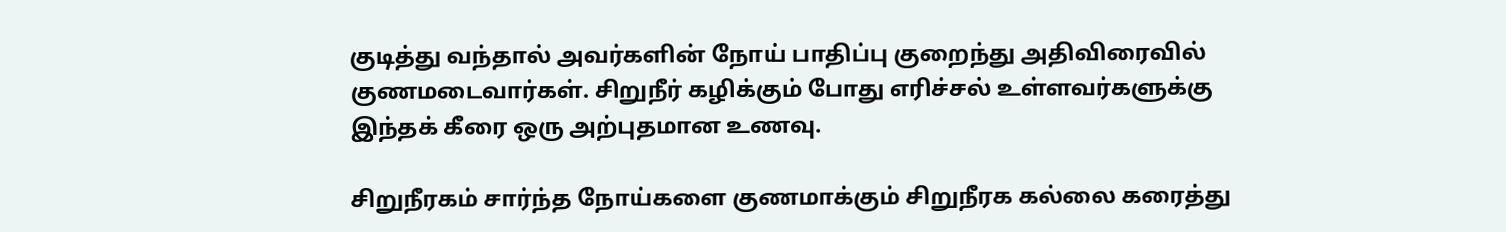குடித்து வந்தால் அவர்களின் நோய் பாதிப்பு குறைந்து அதிவிரைவில் குணமடைவார்கள். சிறுநீர் கழிக்கும் போது எரிச்சல் உள்ளவர்களுக்கு இந்தக் கீரை ஒரு அற்புதமான உணவு.

சிறுநீரகம் சார்ந்த நோய்களை குணமாக்கும் சிறுநீரக கல்லை கரைத்து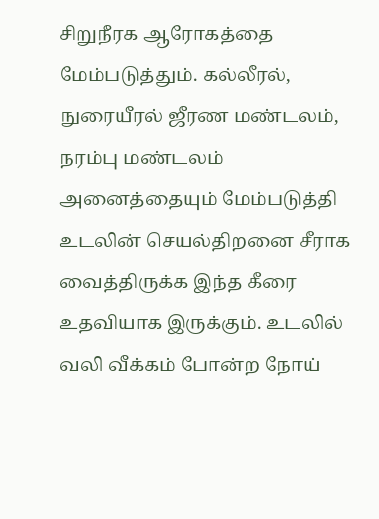சிறுநீரக ஆரோகத்தை மேம்படுத்தும். கல்லீரல், நுரையீரல் ஜீரண மண்டலம், நரம்பு மண்டலம் அனைத்தையும் மேம்படுத்தி உடலின் செயல்திறனை சீராக வைத்திருக்க இந்த கீரை உதவியாக இருக்கும். உடலில் வலி வீக்கம் போன்ற நோய்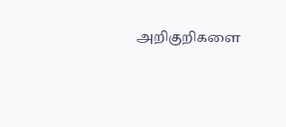அறிகுறிகளை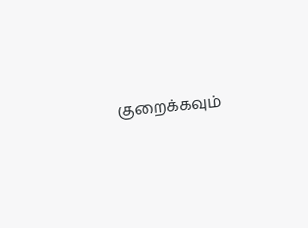குறைக்கவும்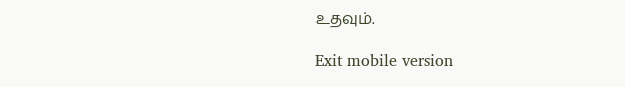உதவும்.

Exit mobile version